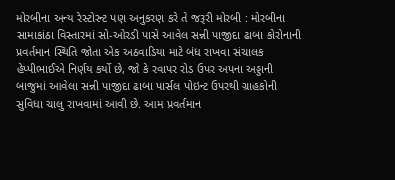મોરબીના અન્ય રેસ્ટોરન્ટ પણ અનુકરણ કરે તે જરૂરી મોરબી : મોરબીના સામાકાંઠા વિસ્તારમાં સો-ઓરડી પાસે આવેલ સન્ની પાજીદા ઢાબા કોરોનાની પ્રવર્તમાન સ્થિતિ જોતા એક અઠવાડિયા માટે બંધ રાખવા સંચાલક હેપ્પીભાઈએ નિર્ણય કર્યો છે, જો કે રવાપર રોડ ઉપર અપના અડ્ડાની બાજુમાં આવેલા સન્ની પાજીદા ઢાબા પાર્સલ પોઇન્ટ ઉપરથી ગ્રાહકોની સુવિધા ચાલુ રાખવામાં આવી છે. આમ પ્રવર્તમાન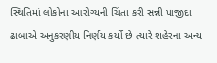સ્થિતિમાં લોકોના આરોગ્યની ચિંતા કરી સન્ની પાજીદા ઢાબાએ અનુકરણીય નિર્ણય કર્યો છે ત્યારે શહેરના અન્ય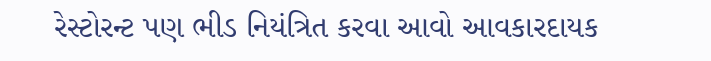રેસ્ટોરન્ટ પણ ભીડ નિયંત્રિત કરવા આવો આવકારદાયક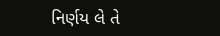નિર્ણય લે તે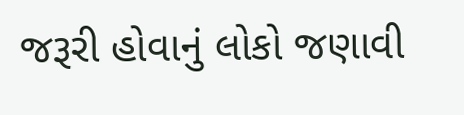જરૂરી હોવાનું લોકો જણાવી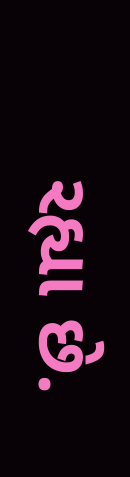રહ્યા છે.